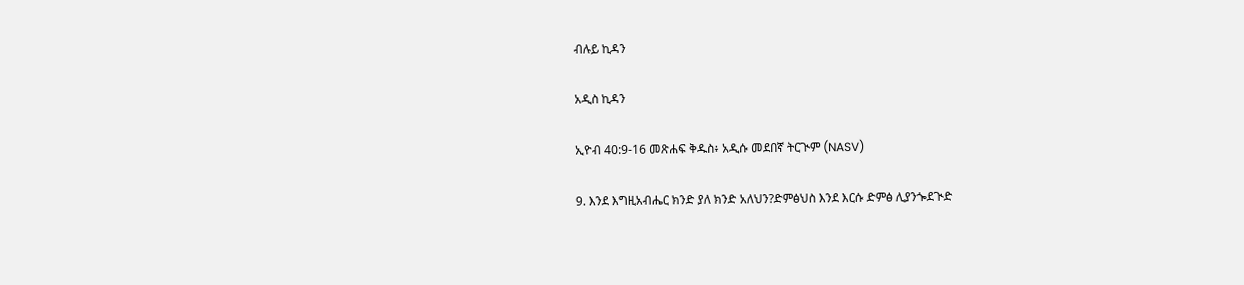ብሉይ ኪዳን

አዲስ ኪዳን

ኢዮብ 40:9-16 መጽሐፍ ቅዱስ፥ አዲሱ መደበኛ ትርጒም (NASV)

9. እንደ እግዚአብሔር ክንድ ያለ ክንድ አለህን?ድምፅህስ እንደ እርሱ ድምፅ ሊያንጐደጒድ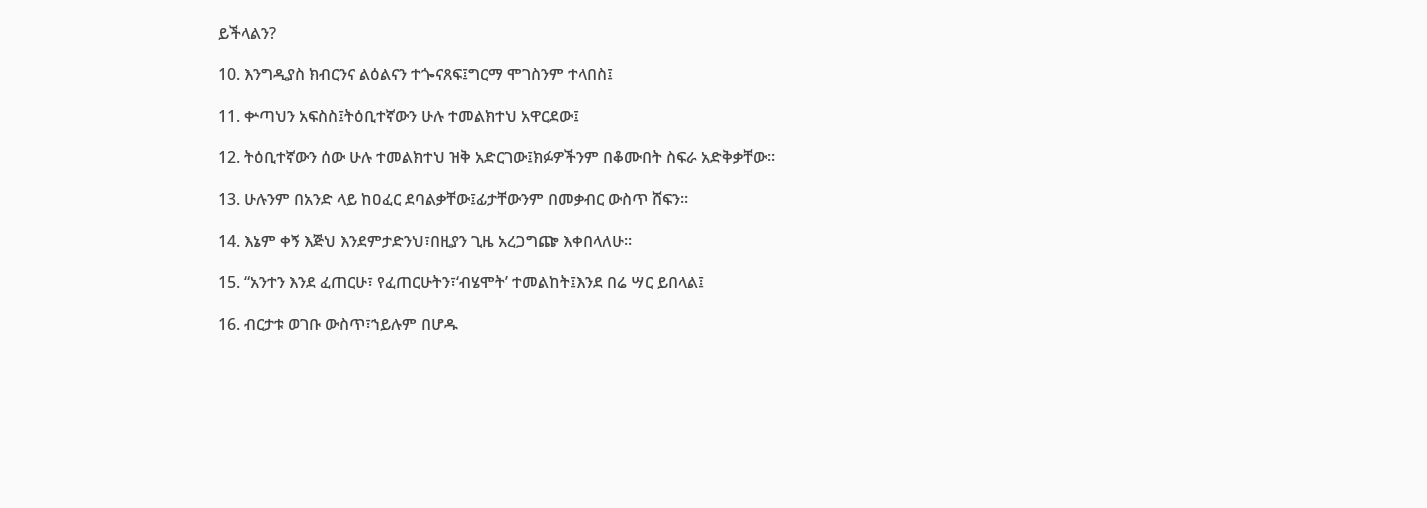ይችላልን?

10. እንግዲያስ ክብርንና ልዕልናን ተጐናጸፍ፤ግርማ ሞገስንም ተላበስ፤

11. ቍጣህን አፍስስ፤ትዕቢተኛውን ሁሉ ተመልክተህ አዋርደው፤

12. ትዕቢተኛውን ሰው ሁሉ ተመልክተህ ዝቅ አድርገው፤ክፉዎችንም በቆሙበት ስፍራ አድቅቃቸው።

13. ሁሉንም በአንድ ላይ ከዐፈር ደባልቃቸው፤ፊታቸውንም በመቃብር ውስጥ ሸፍን።

14. እኔም ቀኝ እጅህ እንደምታድንህ፣በዚያን ጊዜ አረጋግጬ እቀበላለሁ።

15. “አንተን እንደ ፈጠርሁ፣ የፈጠርሁትን፣‘ብሄሞት’ ተመልከት፤እንደ በሬ ሣር ይበላል፤

16. ብርታቱ ወገቡ ውስጥ፣ኀይሉም በሆዱ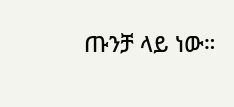ጡንቻ ላይ ነው።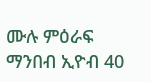ሙሉ ምዕራፍ ማንበብ ኢዮብ 40